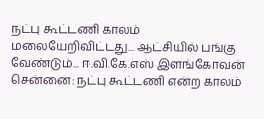நட்பு கூட்டணி காலம் மலையேறிவிட்டது... ஆட்சியில் பங்கு வேண்டும்... ஈ.வி.கே.எஸ் இளங்கோவன்
சென்னை: நட்பு கூட்டணி என்ற காலம்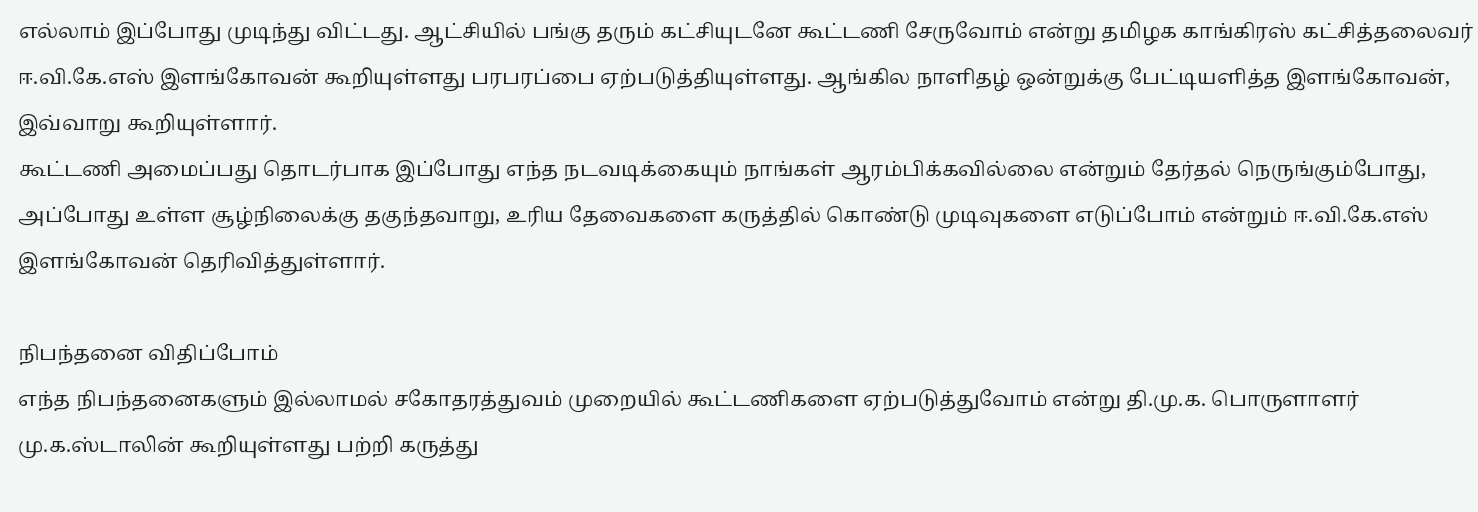எல்லாம் இப்போது முடிந்து விட்டது. ஆட்சியில் பங்கு தரும் கட்சியுடனே கூட்டணி சேருவோம் என்று தமிழக காங்கிரஸ் கட்சித்தலைவர் ஈ.வி.கே.எஸ் இளங்கோவன் கூறியுள்ளது பரபரப்பை ஏற்படுத்தியுள்ளது. ஆங்கில நாளிதழ் ஒன்றுக்கு பேட்டியளித்த இளங்கோவன், இவ்வாறு கூறியுள்ளார்.
கூட்டணி அமைப்பது தொடர்பாக இப்போது எந்த நடவடிக்கையும் நாங்கள் ஆரம்பிக்கவில்லை என்றும் தேர்தல் நெருங்கும்போது, அப்போது உள்ள சூழ்நிலைக்கு தகுந்தவாறு, உரிய தேவைகளை கருத்தில் கொண்டு முடிவுகளை எடுப்போம் என்றும் ஈ.வி.கே.எஸ் இளங்கோவன் தெரிவித்துள்ளார்.

நிபந்தனை விதிப்போம்
எந்த நிபந்தனைகளும் இல்லாமல் சகோதரத்துவம் முறையில் கூட்டணிகளை ஏற்படுத்துவோம் என்று தி.மு.க. பொருளாளர் மு.க.ஸ்டாலின் கூறியுள்ளது பற்றி கருத்து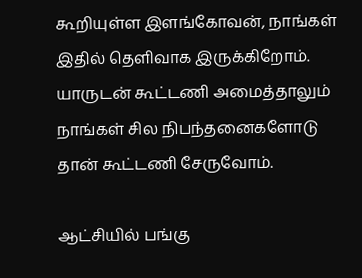கூறியுள்ள இளங்கோவன், நாங்கள் இதில் தெளிவாக இருக்கிறோம். யாருடன் கூட்டணி அமைத்தாலும் நாங்கள் சில நிபந்தனைகளோடு தான் கூட்டணி சேருவோம்.

ஆட்சியில் பங்கு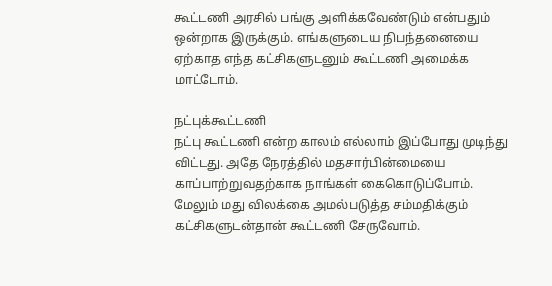கூட்டணி அரசில் பங்கு அளிக்கவேண்டும் என்பதும் ஒன்றாக இருக்கும். எங்களுடைய நிபந்தனையை ஏற்காத எந்த கட்சிகளுடனும் கூட்டணி அமைக்க மாட்டோம்.

நட்புக்கூட்டணி
நட்பு கூட்டணி என்ற காலம் எல்லாம் இப்போது முடிந்து விட்டது. அதே நேரத்தில் மதசார்பின்மையை காப்பாற்றுவதற்காக நாங்கள் கைகொடுப்போம். மேலும் மது விலக்கை அமல்படுத்த சம்மதிக்கும் கட்சிகளுடன்தான் கூட்டணி சேருவோம்.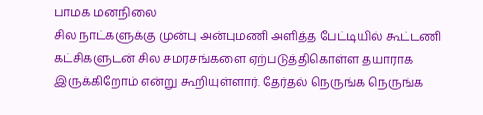பாமக மனநிலை
சில நாட்களுக்கு முன்பு அன்புமணி அளித்த பேட்டியில் கூட்டணி கட்சிகளுடன் சில சமரசங்களை ஏற்படுத்திகொள்ள தயாராக இருக்கிறோம் என்று கூறியுள்ளார். தேர்தல் நெருங்க நெருங்க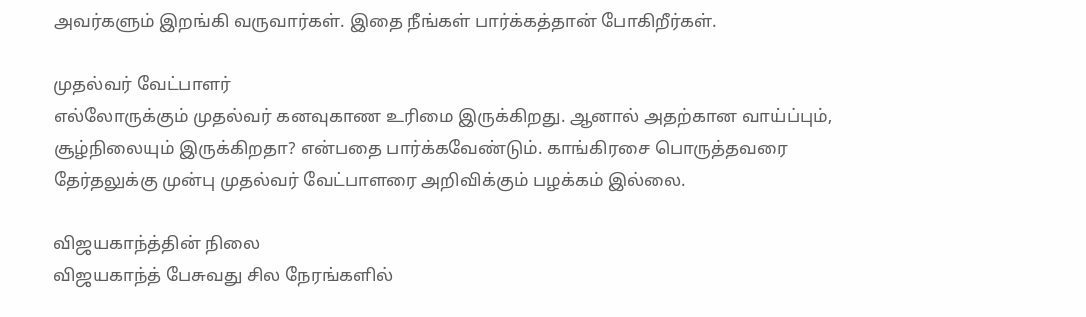அவர்களும் இறங்கி வருவார்கள். இதை நீங்கள் பார்க்கத்தான் போகிறீர்கள்.

முதல்வர் வேட்பாளர்
எல்லோருக்கும் முதல்வர் கனவுகாண உரிமை இருக்கிறது. ஆனால் அதற்கான வாய்ப்பும், சூழ்நிலையும் இருக்கிறதா? என்பதை பார்க்கவேண்டும். காங்கிரசை பொருத்தவரை தேர்தலுக்கு முன்பு முதல்வர் வேட்பாளரை அறிவிக்கும் பழக்கம் இல்லை.

விஜயகாந்த்தின் நிலை
விஜயகாந்த் பேசுவது சில நேரங்களில்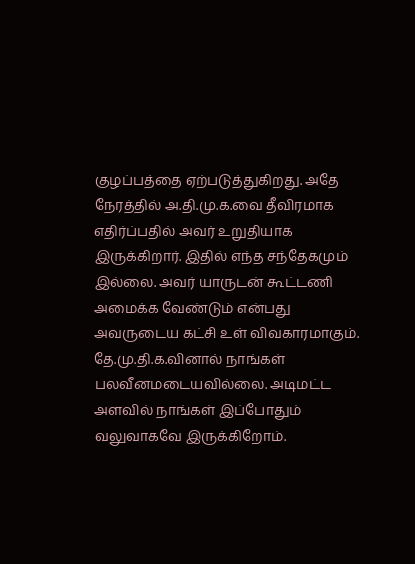குழப்பத்தை ஏற்படுத்துகிறது. அதே நேரத்தில் அ.தி.மு.க.வை தீவிரமாக எதிர்ப்பதில் அவர் உறுதியாக இருக்கிறார். இதில் எந்த சந்தேகமும் இல்லை. அவர் யாருடன் கூட்டணி அமைக்க வேண்டும் என்பது அவருடைய கட்சி உள் விவகாரமாகும். தே.மு.தி.க.வினால் நாங்கள் பலவீனமடையவில்லை. அடிமட்ட அளவில் நாங்கள் இப்போதும் வலுவாகவே இருக்கிறோம்.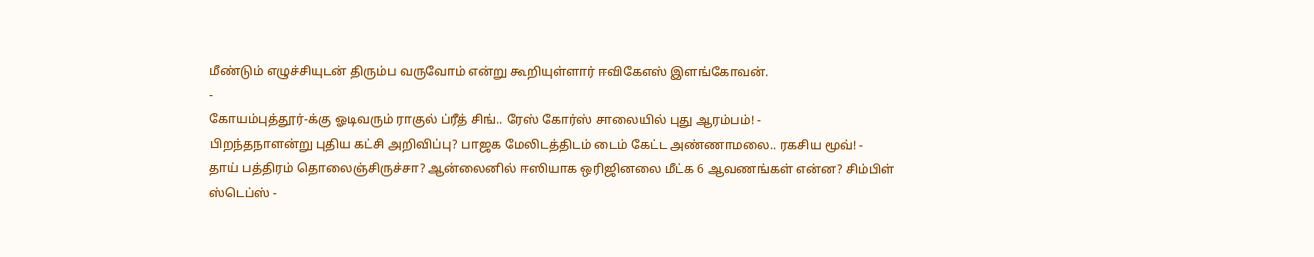மீண்டும் எழுச்சியுடன் திரும்ப வருவோம் என்று கூறியுள்ளார் ஈவிகேஎஸ் இளங்கோவன்.
-
கோயம்புத்தூர்-க்கு ஓடிவரும் ராகுல் ப்ரீத் சிங்.. ரேஸ் கோர்ஸ் சாலையில் புது ஆரம்பம்! -
பிறந்தநாளன்று புதிய கட்சி அறிவிப்பு? பாஜக மேலிடத்திடம் டைம் கேட்ட அண்ணாமலை.. ரகசிய மூவ்! -
தாய் பத்திரம் தொலைஞ்சிருச்சா? ஆன்லைனில் ஈஸியாக ஒரிஜினலை மீட்க 6 ஆவணங்கள் என்ன? சிம்பிள் ஸ்டெப்ஸ் -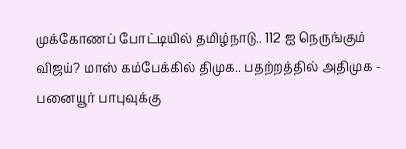முக்கோணப் போட்டியில் தமிழ்நாடு.. 112 ஐ நெருங்கும் விஜய்? மாஸ் கம்பேக்கில் திமுக.. பதற்றத்தில் அதிமுக -
பனையூர் பாபுவுக்கு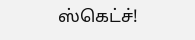ஸ்கெட்ச்!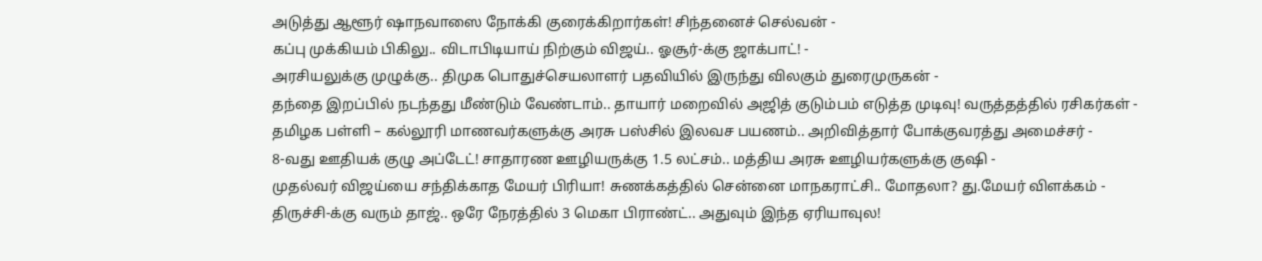அடுத்து ஆளூர் ஷாநவாஸை நோக்கி குரைக்கிறார்கள்! சிந்தனைச் செல்வன் -
கப்பு முக்கியம் பிகிலு.. விடாபிடியாய் நிற்கும் விஜய்.. ஓசூர்-க்கு ஜாக்பாட்! -
அரசியலுக்கு முழுக்கு.. திமுக பொதுச்செயலாளர் பதவியில் இருந்து விலகும் துரைமுருகன் -
தந்தை இறப்பில் நடந்தது மீண்டும் வேண்டாம்.. தாயார் மறைவில் அஜித் குடும்பம் எடுத்த முடிவு! வருத்தத்தில் ரசிகர்கள் -
தமிழக பள்ளி – கல்லூரி மாணவர்களுக்கு அரசு பஸ்சில் இலவச பயணம்.. அறிவித்தார் போக்குவரத்து அமைச்சர் -
8-வது ஊதியக் குழு அப்டேட்! சாதாரண ஊழியருக்கு 1.5 லட்சம்.. மத்திய அரசு ஊழியர்களுக்கு குஷி -
முதல்வர் விஜய்யை சந்திக்காத மேயர் பிரியா! சுணக்கத்தில் சென்னை மாநகராட்சி.. மோதலா? து.மேயர் விளக்கம் -
திருச்சி-க்கு வரும் தாஜ்.. ஒரே நேரத்தில் 3 மெகா பிராண்ட்.. அதுவும் இந்த ஏரியாவுல!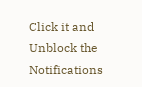Click it and Unblock the Notifications